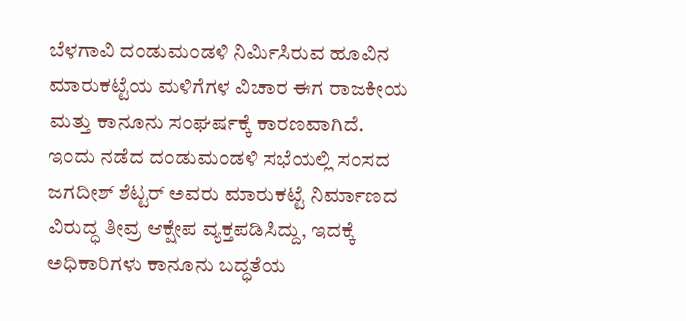ಬೆಳಗಾವಿ ದಂಡುಮಂಡಳಿ ನಿರ್ಮಿಸಿರುವ ಹೂವಿನ ಮಾರುಕಟ್ಟೆಯ ಮಳಿಗೆಗಳ ವಿಚಾರ ಈಗ ರಾಜಕೀಯ ಮತ್ತು ಕಾನೂನು ಸಂಘರ್ಷಕ್ಕೆ ಕಾರಣವಾಗಿದೆ. ಇಂದು ನಡೆದ ದಂಡುಮಂಡಳಿ ಸಭೆಯಲ್ಲಿ ಸಂಸದ ಜಗದೀಶ್ ಶೆಟ್ಟರ್ ಅವರು ಮಾರುಕಟ್ಟೆ ನಿರ್ಮಾಣದ ವಿರುದ್ಧ ತೀವ್ರ ಆಕ್ಷೇಪ ವ್ಯಕ್ತಪಡಿಸಿದ್ದು, ಇದಕ್ಕೆ ಅಧಿಕಾರಿಗಳು ಕಾನೂನು ಬದ್ಧತೆಯ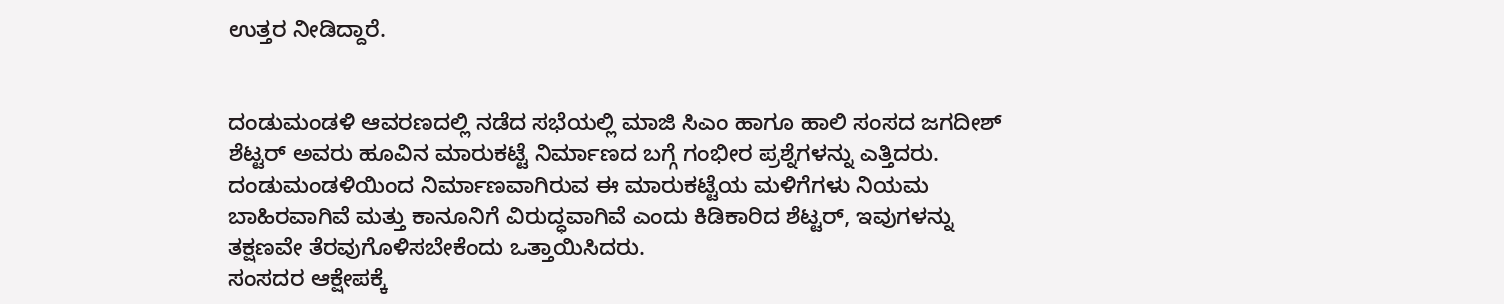ಉತ್ತರ ನೀಡಿದ್ದಾರೆ.


ದಂಡುಮಂಡಳಿ ಆವರಣದಲ್ಲಿ ನಡೆದ ಸಭೆಯಲ್ಲಿ ಮಾಜಿ ಸಿಎಂ ಹಾಗೂ ಹಾಲಿ ಸಂಸದ ಜಗದೀಶ್ ಶೆಟ್ಟರ್ ಅವರು ಹೂವಿನ ಮಾರುಕಟ್ಟೆ ನಿರ್ಮಾಣದ ಬಗ್ಗೆ ಗಂಭೀರ ಪ್ರಶ್ನೆಗಳನ್ನು ಎತ್ತಿದರು. ದಂಡುಮಂಡಳಿಯಿಂದ ನಿರ್ಮಾಣವಾಗಿರುವ ಈ ಮಾರುಕಟ್ಟೆಯ ಮಳಿಗೆಗಳು ನಿಯಮ ಬಾಹಿರವಾಗಿವೆ ಮತ್ತು ಕಾನೂನಿಗೆ ವಿರುದ್ಧವಾಗಿವೆ ಎಂದು ಕಿಡಿಕಾರಿದ ಶೆಟ್ಟರ್, ಇವುಗಳನ್ನು ತಕ್ಷಣವೇ ತೆರವುಗೊಳಿಸಬೇಕೆಂದು ಒತ್ತಾಯಿಸಿದರು.
ಸಂಸದರ ಆಕ್ಷೇಪಕ್ಕೆ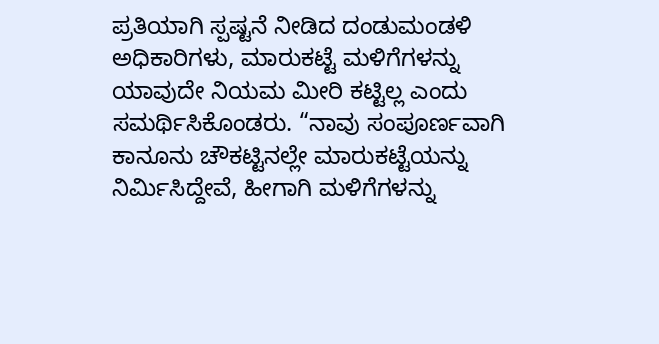ಪ್ರತಿಯಾಗಿ ಸ್ಪಷ್ಟನೆ ನೀಡಿದ ದಂಡುಮಂಡಳಿ ಅಧಿಕಾರಿಗಳು, ಮಾರುಕಟ್ಟೆ ಮಳಿಗೆಗಳನ್ನು ಯಾವುದೇ ನಿಯಮ ಮೀರಿ ಕಟ್ಟಿಲ್ಲ ಎಂದು ಸಮರ್ಥಿಸಿಕೊಂಡರು. “ನಾವು ಸಂಪೂರ್ಣವಾಗಿ ಕಾನೂನು ಚೌಕಟ್ಟಿನಲ್ಲೇ ಮಾರುಕಟ್ಟೆಯನ್ನು ನಿರ್ಮಿಸಿದ್ದೇವೆ, ಹೀಗಾಗಿ ಮಳಿಗೆಗಳನ್ನು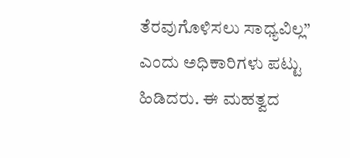ತೆರವುಗೊಳಿಸಲು ಸಾಧ್ಯವಿಲ್ಲ” ಎಂದು ಅಧಿಕಾರಿಗಳು ಪಟ್ಟು ಹಿಡಿದರು. ಈ ಮಹತ್ವದ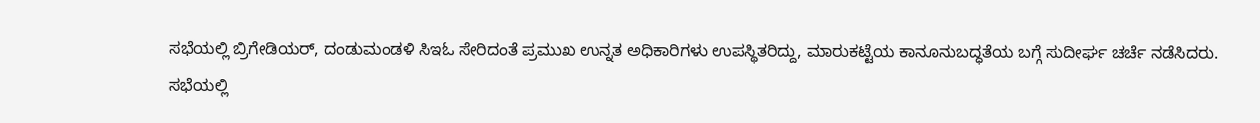ಸಭೆಯಲ್ಲಿ ಬ್ರಿಗೇಡಿಯರ್, ದಂಡುಮಂಡಳಿ ಸಿಇಓ ಸೇರಿದಂತೆ ಪ್ರಮುಖ ಉನ್ನತ ಅಧಿಕಾರಿಗಳು ಉಪಸ್ಥಿತರಿದ್ದು, ಮಾರುಕಟ್ಟೆಯ ಕಾನೂನುಬದ್ಧತೆಯ ಬಗ್ಗೆ ಸುದೀರ್ಘ ಚರ್ಚೆ ನಡೆಸಿದರು.
ಸಭೆಯಲ್ಲಿ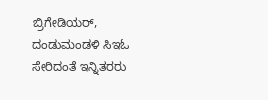ಬ್ರಿಗೇಡಿಯರ್, ದಂಡುಮಂಡಳಿ ಸಿಇಓ ಸೇರಿದಂತೆ ಇನ್ನಿತರರು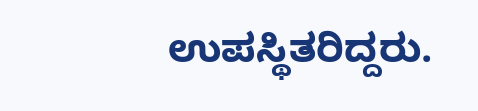ಉಪಸ್ಥಿತರಿದ್ದರು.